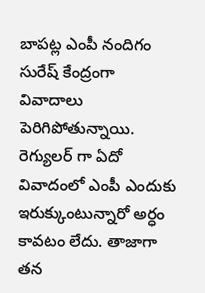బాపట్ల ఎంపీ నందిగం సురేష్ కేంద్రంగా వివాదాలు పెరిగిపోతున్నాయి. రెగ్యులర్ గా ఏదో వివాదంలో ఎంపీ ఎందుకు ఇరుక్కుంటున్నారో అర్ధం కావటం లేదు. తాజాగా తన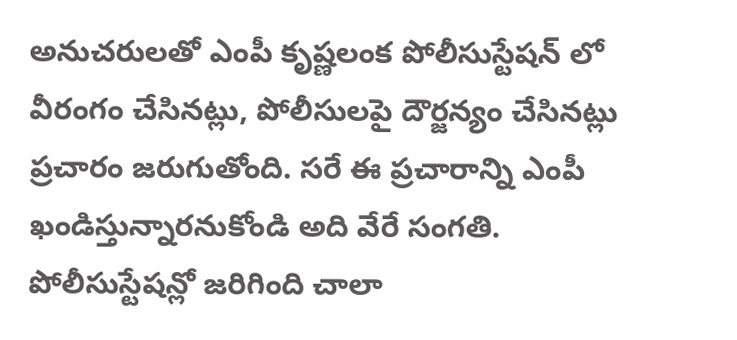అనుచరులతో ఎంపీ కృష్ణలంక పోలీసుస్టేషన్ లో వీరంగం చేసినట్లు, పోలీసులపై దౌర్జన్యం చేసినట్లు ప్రచారం జరుగుతోంది. సరే ఈ ప్రచారాన్ని ఎంపీ ఖండిస్తున్నారనుకోండి అది వేరే సంగతి. పోలీసుస్టేషన్లో జరిగింది చాలా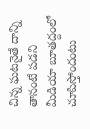చిన్న ఘటనైతే దాన్ని తానంటే పడని మీడియా బూతద్దంలో చూపిస్తోందంటు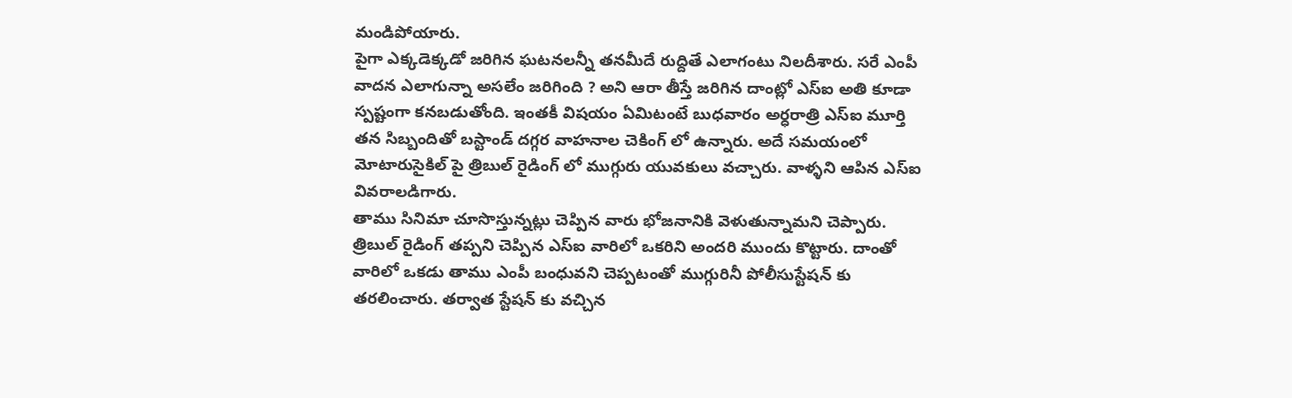మండిపోయారు.
పైగా ఎక్కడెక్కడో జరిగిన ఘటనలన్నీ తనమీదే రుద్దితే ఎలాగంటు నిలదీశారు. సరే ఎంపీ వాదన ఎలాగున్నా అసలేం జరిగింది ? అని ఆరా తీస్తే జరిగిన దాంట్లో ఎస్ఐ అతి కూడా స్పష్టంగా కనబడుతోంది. ఇంతకీ విషయం ఏమిటంటే బుధవారం అర్ధరాత్రి ఎస్ఐ మూర్తి తన సిబ్బందితో బస్టాండ్ దగ్గర వాహనాల చెకింగ్ లో ఉన్నారు. అదే సమయంలో మోటారుసైకిల్ పై త్రిబుల్ రైడింగ్ లో ముగ్గురు యువకులు వచ్చారు. వాళ్ళని ఆపిన ఎస్ఐ వివరాలడిగారు.
తాము సినిమా చూసొస్తున్నట్లు చెప్పిన వారు భోజనానికి వెళుతున్నామని చెప్పారు. త్రిబుల్ రైడింగ్ తప్పని చెప్పిన ఎస్ఐ వారిలో ఒకరిని అందరి ముందు కొట్టారు. దాంతో వారిలో ఒకడు తాము ఎంపీ బంధువని చెప్పటంతో ముగ్గురినీ పోలీసుస్టేషన్ కు తరలించారు. తర్వాత స్టేషన్ కు వచ్చిన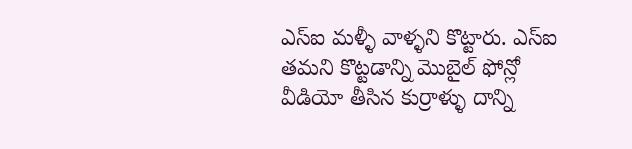ఎస్ఐ మళ్ళీ వాళ్ళని కొట్టారు. ఎస్ఐ తమని కొట్టడాన్ని మొబైల్ ఫోన్లో వీడియో తీసిన కుర్రాళ్ళు దాన్ని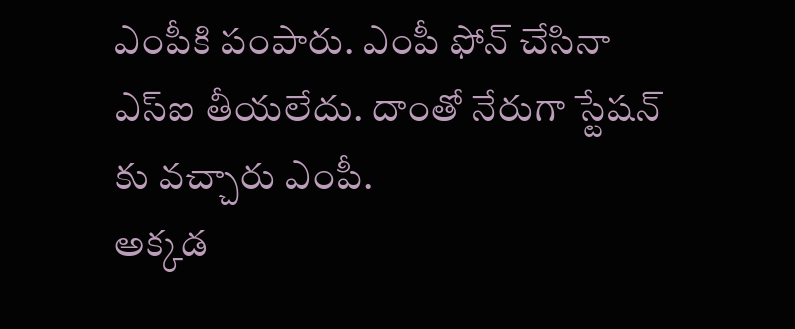ఎంపీకి పంపారు. ఎంపీ ఫోన్ చేసినా ఎస్ఐ తీయలేదు. దాంతో నేరుగా స్టేషన్ కు వచ్చారు ఎంపీ.
అక్కడ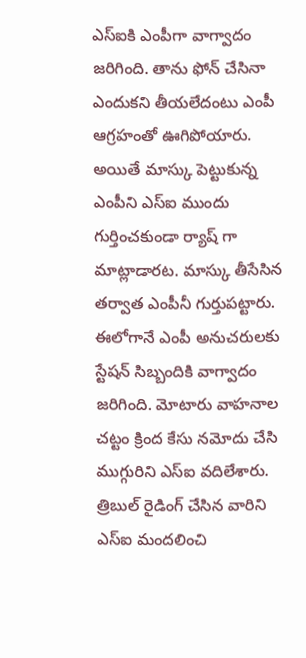ఎస్ఐకి ఎంపీగా వాగ్వాదం జరిగింది. తాను ఫోన్ చేసినా ఎందుకని తీయలేదంటు ఎంపీ ఆగ్రహంతో ఊగిపోయారు. అయితే మాస్కు పెట్టుకున్న ఎంపీని ఎస్ఐ ముందు గుర్తించకుండా ర్యాష్ గా మాట్లాడారట. మాస్కు తీసేసిన తర్వాత ఎంపీనీ గుర్తుపట్టారు. ఈలోగానే ఎంపీ అనుచరులకు స్టేషన్ సిబ్బందికి వాగ్వాదం జరిగింది. మోటారు వాహనాల చట్టం క్రింద కేసు నమోదు చేసి ముగ్గురిని ఎస్ఐ వదిలేశారు.
త్రిబుల్ రైడింగ్ చేసిన వారిని ఎస్ఐ మందలించి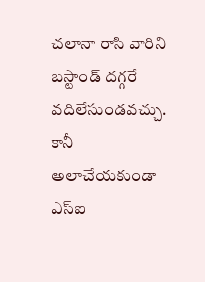చలానా రాసి వారిని బస్టాండ్ దగ్గరే వదిలేసుండవచ్చు. కానీ అలాచేయకుండా ఎస్ఐ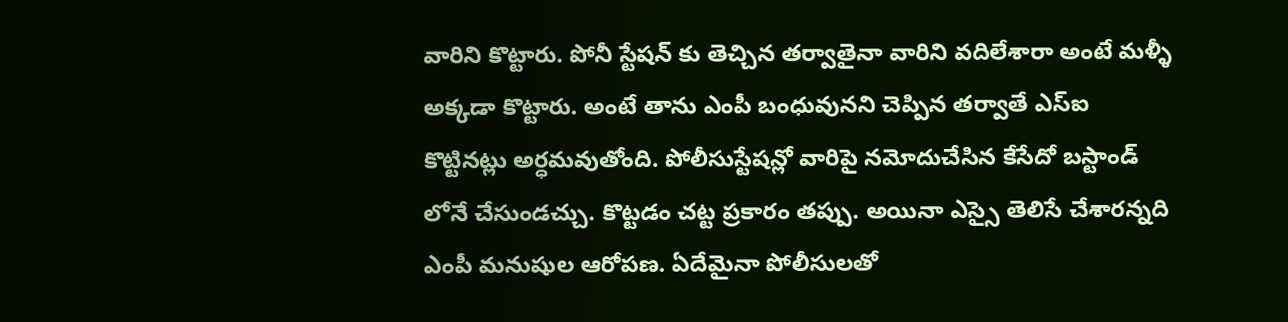వారిని కొట్టారు. పోనీ స్టేషన్ కు తెచ్చిన తర్వాతైనా వారిని వదిలేశారా అంటే మళ్ళీ అక్కడా కొట్టారు. అంటే తాను ఎంపీ బంధువునని చెప్పిన తర్వాతే ఎస్ఐ కొట్టినట్లు అర్ధమవుతోంది. పోలీసుస్టేషన్లో వారిపై నమోదుచేసిన కేసేదో బస్టాండ్ లోనే చేసుండచ్చు. కొట్టడం చట్ట ప్రకారం తప్పు. అయినా ఎస్సై తెలిసే చేశారన్నది ఎంపీ మనుషుల ఆరోపణ. ఏదేమైనా పోలీసులతో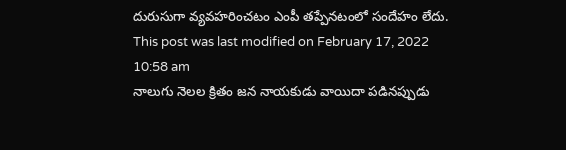దురుసుగా వ్యవహరించటం ఎంపీ తప్పేనటంలో సందేహం లేదు.
This post was last modified on February 17, 2022 10:58 am
నాలుగు నెలల క్రితం జన నాయకుడు వాయిదా పడినప్పుడు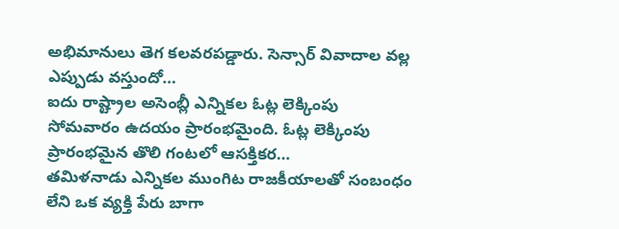అభిమానులు తెగ కలవరపడ్డారు. సెన్సార్ వివాదాల వల్ల ఎప్పుడు వస్తుందో…
ఐదు రాష్ట్రాల అసెంబ్లీ ఎన్నికల ఓట్ల లెక్కింపు సోమవారం ఉదయం ప్రారంభమైంది. ఓట్ల లెక్కింపు ప్రారంభమైన తొలి గంటలో ఆసక్తికర…
తమిళనాడు ఎన్నికల ముంగిట రాజకీయాలతో సంబంధం లేని ఒక వ్యక్తి పేరు బాగా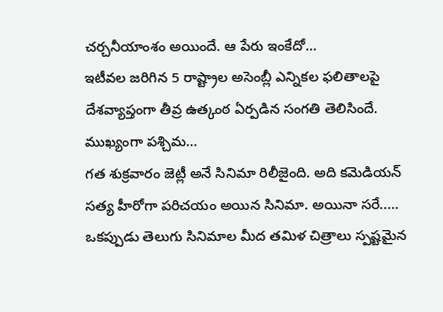చర్చనీయాంశం అయిందే. ఆ పేరు ఇంకేదో…
ఇటీవల జరిగిన 5 రాష్ట్రాల అసెంబ్లీ ఎన్నికల ఫలితాలపై దేశవ్యాప్తంగా తీవ్ర ఉత్కంఠ ఏర్పడిన సంగతి తెలిసిందే. ముఖ్యంగా పశ్చిమ…
గత శుక్రవారం జెట్లీ అనే సినిమా రిలీజైంది. అది కమెడియన్ సత్య హీరోగా పరిచయం అయిన సినిమా. అయినా సరే..…
ఒకప్పుడు తెలుగు సినిమాల మీద తమిళ చిత్రాలు స్పష్టమైన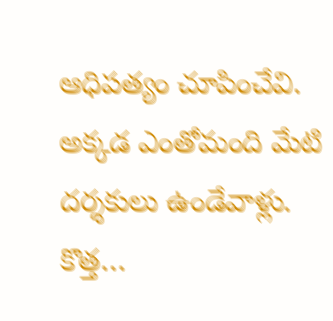ఆధిపత్యం చూపించేవి. అక్కడ ఎంతోమంది మేటి దర్శకులు ఉండేవాళ్లు. కొత్త…